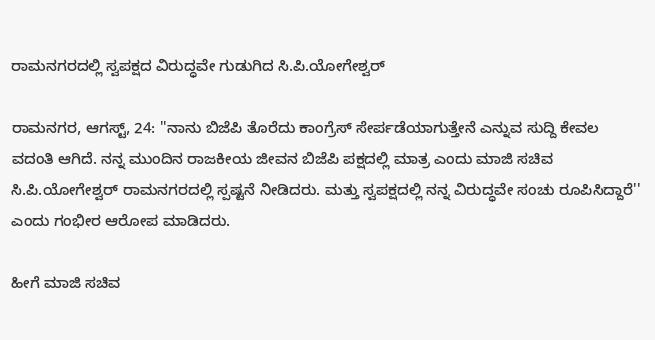ರಾಮನಗರದಲ್ಲಿ ಸ್ವಪಕ್ಷದ ವಿರುದ್ಧವೇ ಗುಡುಗಿದ ಸಿ.ಪಿ.ಯೋಗೇಶ್ವರ್‌

ರಾಮನಗರ, ಆಗಸ್ಟ್‌, 24: ''ನಾನು ಬಿಜೆಪಿ ತೊರೆದು ಕಾಂಗ್ರೆಸ್ ಸೇರ್ಪಡೆಯಾಗುತ್ತೇನೆ ಎನ್ನುವ ಸುದ್ದಿ ಕೇವಲ ವದಂತಿ ಆಗಿದೆ. ನನ್ನ ಮುಂದಿನ ರಾಜಕೀಯ ಜೀವನ ಬಿಜೆಪಿ ಪಕ್ಷದಲ್ಲಿ ಮಾತ್ರ ಎಂದು ಮಾಜಿ ಸಚಿವ ಸಿ.ಪಿ.ಯೋಗೇಶ್ವರ್‌ ರಾಮನಗರದಲ್ಲಿ ಸ್ಪಷ್ಟನೆ ನೀಡಿದರು. ಮತ್ತು ಸ್ವಪಕ್ಷದಲ್ಲಿ ನನ್ನ ವಿರುದ್ಧವೇ ಸಂಚು ರೂಪಿಸಿದ್ದಾರೆ'' ಎಂದು ಗಂಭೀರ ಆರೋಪ ಮಾಡಿದರು.

ಹೀಗೆ ಮಾಜಿ ಸಚಿವ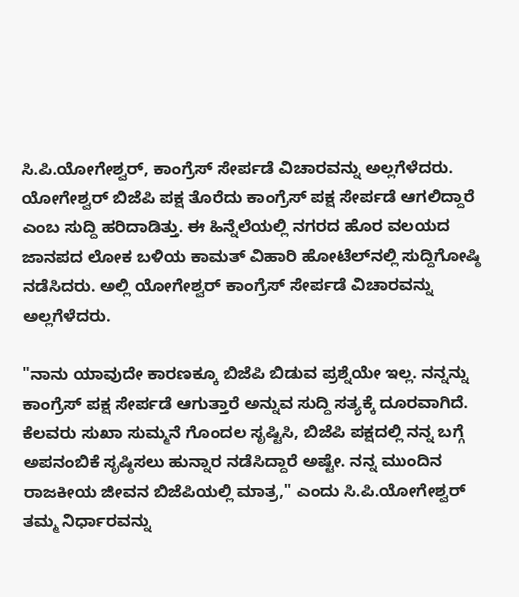ಸಿ.ಪಿ.ಯೋಗೇಶ್ವರ್, ಕಾಂಗ್ರೆಸ್ ಸೇರ್ಪಡೆ ವಿಚಾರವನ್ನು ಅಲ್ಲಗೆಳೆದರು. ಯೋಗೇಶ್ವರ್‌ ಬಿಜೆಪಿ ಪಕ್ಷ ತೊರೆದು ಕಾಂಗ್ರೆಸ್ ಪಕ್ಷ ಸೇರ್ಪಡೆ ಆಗಲಿದ್ದಾರೆ ಎಂಬ ಸುದ್ದಿ ಹರಿದಾಡಿತ್ತು. ಈ ಹಿನ್ನೆಲೆಯಲ್ಲಿ ನಗರದ ಹೊರ ವಲಯದ ಜಾನಪದ ಲೋಕ ಬಳಿಯ ಕಾಮತ್ ವಿಹಾರಿ ಹೋಟೆಲ್‌ನಲ್ಲಿ ಸುದ್ದಿಗೋಷ್ಠಿ ನಡೆಸಿದರು. ಅಲ್ಲಿ ಯೋಗೇಶ್ವರ್‌ ಕಾಂಗ್ರೆಸ್ ಸೇರ್ಪಡೆ ವಿಚಾರವನ್ನು ಅಲ್ಲಗೆಳೆದರು.

"ನಾನು ಯಾವುದೇ ಕಾರಣಕ್ಕೂ ಬಿಜೆಪಿ ಬಿಡುವ ಪ್ರಶ್ನೆಯೇ ಇಲ್ಲ. ನನ್ನನ್ನು ಕಾಂಗ್ರೆಸ್ ಪಕ್ಷ ಸೇರ್ಪಡೆ ಆಗುತ್ತಾರೆ ಅನ್ನುವ ಸುದ್ದಿ ಸತ್ಯಕ್ಕೆ ದೂರವಾಗಿದೆ. ಕೆಲವರು ಸುಖಾ ಸುಮ್ಮನೆ ಗೊಂದಲ ಸೃಷ್ಟಿಸಿ, ಬಿಜೆಪಿ ಪಕ್ಷದಲ್ಲಿ ನನ್ನ ಬಗ್ಗೆ ಅಪನಂಬಿಕೆ ಸೃಷ್ಠಿಸಲು ಹುನ್ನಾರ ನಡೆಸಿದ್ದಾರೆ ಅಷ್ಟೇ. ನನ್ನ ಮುಂದಿನ ರಾಜಕೀಯ ಜೀವನ ಬಿಜೆಪಿಯಲ್ಲಿ ಮಾತ್ರ," ಎಂದು ಸಿ.ಪಿ.ಯೋಗೇಶ್ವರ್ ತಮ್ಮ ನಿರ್ಧಾರವನ್ನು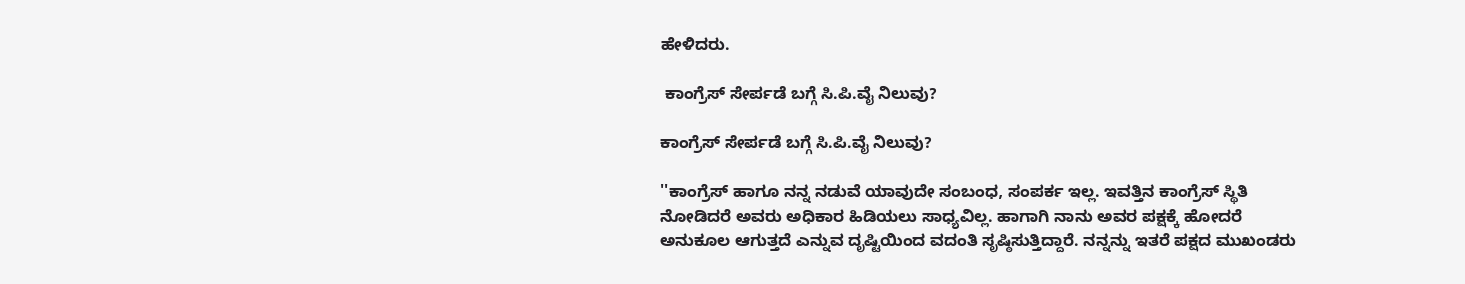ಹೇಳಿದರು.

 ಕಾಂಗ್ರೆಸ್‌ ಸೇರ್ಪಡೆ ಬಗ್ಗೆ ಸಿ.ಪಿ.ವೈ ನಿಲುವು?

ಕಾಂಗ್ರೆಸ್‌ ಸೇರ್ಪಡೆ ಬಗ್ಗೆ ಸಿ.ಪಿ.ವೈ ನಿಲುವು?

''ಕಾಂಗ್ರೆಸ್ ಹಾಗೂ ನನ್ನ ನಡುವೆ ಯಾವುದೇ ಸಂಬಂಧ, ಸಂಪರ್ಕ ಇಲ್ಲ. ಇವತ್ತಿನ ಕಾಂಗ್ರೆಸ್ ಸ್ಥಿತಿ ನೋಡಿದರೆ ಅವರು ಅಧಿಕಾರ ಹಿಡಿಯಲು ಸಾಧ್ಯವಿಲ್ಲ. ಹಾಗಾಗಿ ನಾನು ಅವರ ಪಕ್ಷಕ್ಕೆ ಹೋದರೆ ಅನುಕೂಲ ಆಗುತ್ತದೆ ಎನ್ನುವ ದೃಷ್ಟಿಯಿಂದ ವದಂತಿ ಸೃಷ್ಠಿಸುತ್ತಿದ್ದಾರೆ. ನನ್ನನ್ನು ಇತರೆ ಪಕ್ಷದ ಮುಖಂಡರು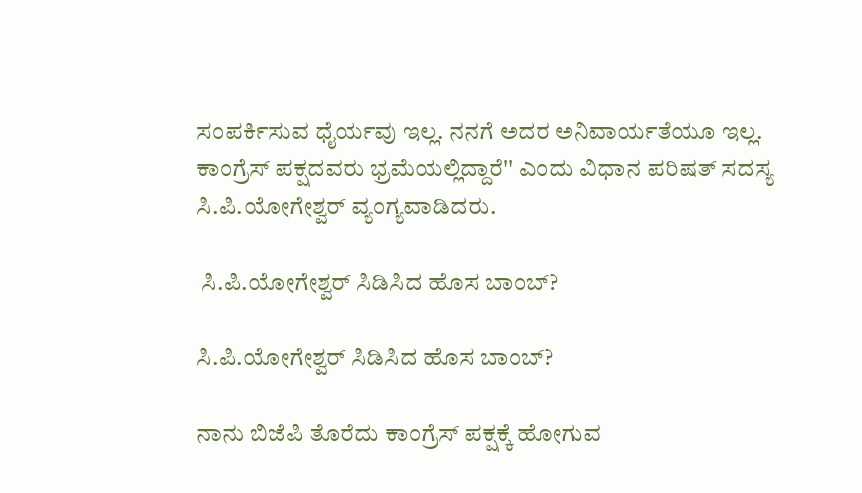ಸಂಪರ್ಕಿಸುವ ಧೈರ್ಯವು ಇಲ್ಲ. ನನಗೆ ಅದರ ಅನಿವಾರ್ಯತೆಯೂ ಇಲ್ಲ‌. ಕಾಂಗ್ರೆಸ್ ಪಕ್ಷದವರು ಭ್ರಮೆಯಲ್ಲಿದ್ದಾರೆ'' ಎಂದು ವಿಧಾನ ಪರಿಷತ್ ಸದಸ್ಯ ಸಿ.ಪಿ.ಯೋಗೇಶ್ವರ್ ವ್ಯಂಗ್ಯವಾಡಿದರು.

 ಸಿ.ಪಿ.ಯೋಗೇಶ್ವರ್‌ ಸಿಡಿಸಿದ ಹೊಸ ಬಾಂಬ್‌?

ಸಿ.ಪಿ.ಯೋಗೇಶ್ವರ್‌ ಸಿಡಿಸಿದ ಹೊಸ ಬಾಂಬ್‌?

ನಾನು ಬಿಜೆಪಿ ತೊರೆದು ಕಾಂಗ್ರೆಸ್ ಪಕ್ಷಕ್ಕೆ ಹೋಗುವ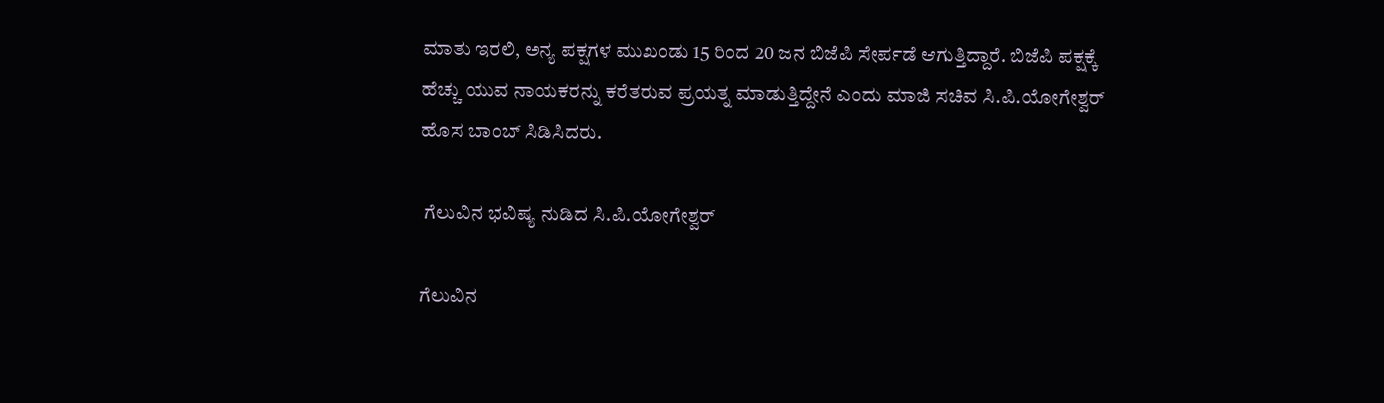ಮಾತು ಇರಲಿ, ಅನ್ಯ ಪಕ್ಷಗಳ ಮುಖಂಡು 15 ರಿಂದ 20 ಜನ ಬಿಜೆಪಿ ಸೇರ್ಪಡೆ ಆಗುತ್ತಿದ್ದಾರೆ. ಬಿಜೆಪಿ ಪಕ್ಷಕ್ಕೆ ಹೆಚ್ಚು ಯುವ ನಾಯಕರನ್ನು ಕರೆತರುವ ಪ್ರಯತ್ನ ಮಾಡುತ್ತಿದ್ದೇನೆ ಎಂದು ಮಾಜಿ ಸಚಿವ ಸಿ.ಪಿ.ಯೋಗೇಶ್ವರ್ ಹೊಸ ಬಾಂಬ್ ಸಿಡಿಸಿದರು.

 ಗೆಲುವಿನ ಭವಿಷ್ಯ ನುಡಿದ ಸಿ.ಪಿ.ಯೋಗೇಶ್ವರ್‌

ಗೆಲುವಿನ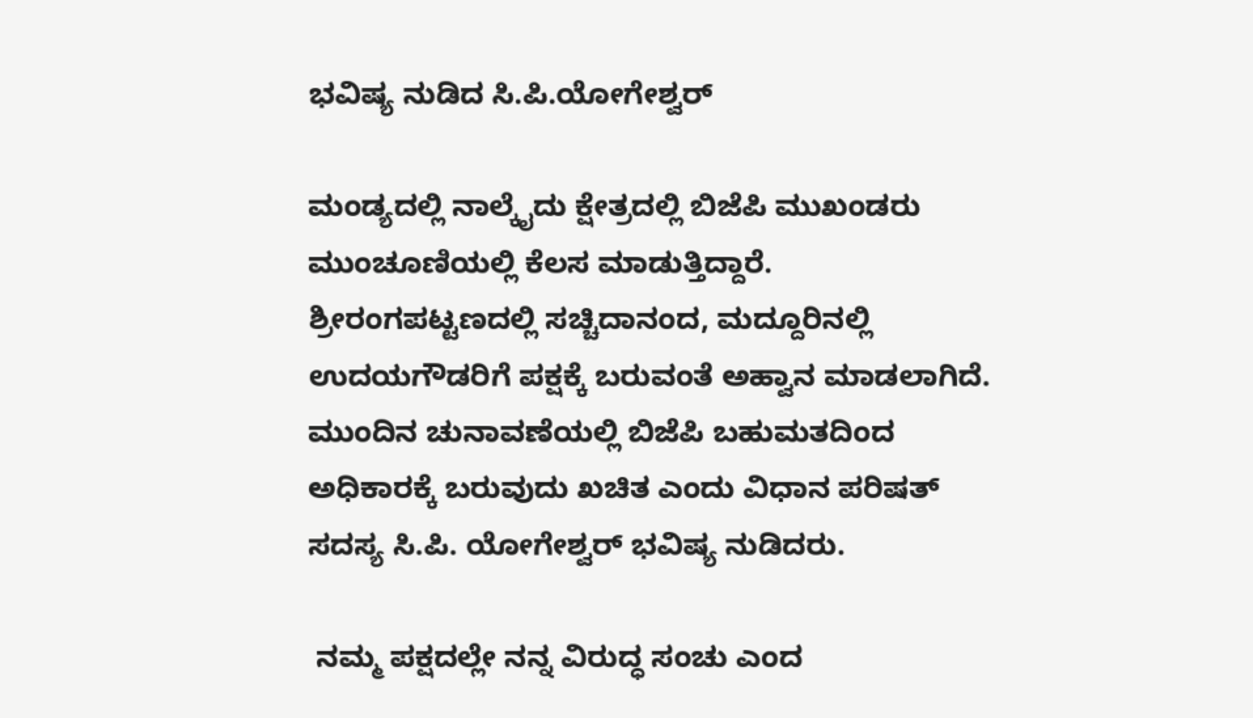ಭವಿಷ್ಯ ನುಡಿದ ಸಿ.ಪಿ.ಯೋಗೇಶ್ವರ್‌

ಮಂಡ್ಯದಲ್ಲಿ ನಾಲ್ಕೈದು ಕ್ಷೇತ್ರದಲ್ಲಿ ಬಿಜೆಪಿ ಮುಖಂಡರು ಮುಂಚೂಣಿಯಲ್ಲಿ ಕೆಲಸ ಮಾಡುತ್ತಿದ್ದಾರೆ. ಶ್ರೀರಂಗಪಟ್ಟಣದಲ್ಲಿ ಸಚ್ಚಿದಾನಂದ, ಮದ್ದೂರಿನಲ್ಲಿ ಉದಯಗೌಡರಿಗೆ ಪಕ್ಷಕ್ಕೆ ಬರುವಂತೆ ಅಹ್ವಾನ ಮಾಡಲಾಗಿದೆ. ಮುಂದಿನ ಚುನಾವಣೆಯಲ್ಲಿ ಬಿಜೆಪಿ ಬಹುಮತದಿಂದ ಅಧಿಕಾರಕ್ಕೆ ಬರುವುದು ಖಚಿತ ಎಂದು ವಿಧಾನ ಪರಿಷತ್ ಸದಸ್ಯ ಸಿ.ಪಿ. ಯೋಗೇಶ್ವರ್ ಭವಿಷ್ಯ ನುಡಿದರು.

 ನಮ್ಮ ಪಕ್ಷದಲ್ಲೇ ನನ್ನ ವಿರುದ್ಧ ಸಂಚು ಎಂದ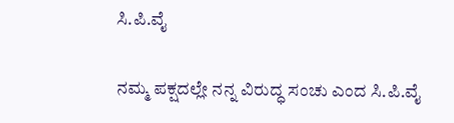ಸಿ.ಪಿ.ವೈ

ನಮ್ಮ ಪಕ್ಷದಲ್ಲೇ ನನ್ನ ವಿರುದ್ಧ ಸಂಚು ಎಂದ ಸಿ.ಪಿ.ವೈ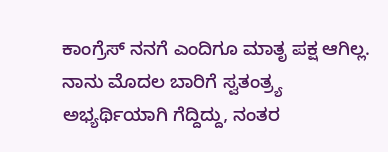ಕಾಂಗ್ರೆಸ್ ನನಗೆ ಎಂದಿಗೂ ಮಾತೃ ಪಕ್ಷ ಆಗಿಲ್ಲ. ನಾನು ಮೊದಲ ಬಾರಿಗೆ ಸ್ವತಂತ್ರ್ಯ ಅಭ್ಯರ್ಥಿಯಾಗಿ‌ ಗೆದ್ದಿದ್ದು, ನಂತರ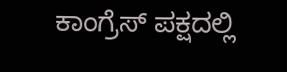ಕಾಂಗ್ರೆಸ್ ಪಕ್ಷದಲ್ಲಿ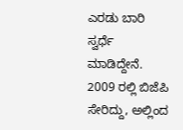ಎರಡು ಬಾರಿ ಸ್ವರ್ಧೆ ಮಾಡಿದ್ದೇನೆ. 2009 ರಲ್ಲಿ ಬಿಜೆಪಿ ಸೇರಿದ್ದು, ಅಲ್ಲಿಂದ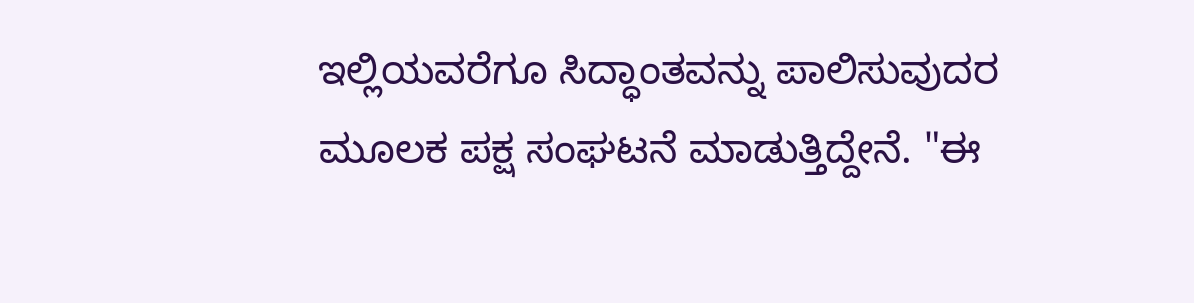ಇಲ್ಲಿಯವರೆಗೂ ಸಿದ್ಧಾಂತವನ್ನು ಪಾಲಿಸುವುದರ ಮೂಲಕ ಪಕ್ಷ ಸಂಘಟನೆ ಮಾಡುತ್ತಿದ್ದೇನೆ. "ಈ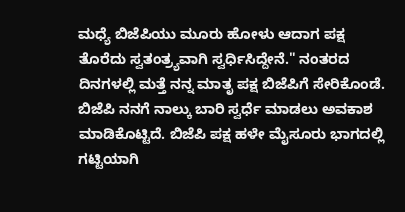ಮಧ್ಯೆ ಬಿಜೆಪಿಯು ಮೂರು ಹೋಳು ಆದಾಗ ಪಕ್ಷ ತೊರೆದು ಸ್ವತಂತ್ರ್ಯವಾಗಿ ಸ್ವರ್ಧಿಸಿದ್ದೇನೆ." ನಂತರದ ದಿನಗಳಲ್ಲಿ ಮತ್ತೆ ನನ್ನ ಮಾತೃ ಪಕ್ಷ ಬಿಜೆಪಿಗೆ ಸೇರಿಕೊಂಡೆ. ಬಿಜೆಪಿ ನನಗೆ ನಾಲ್ಕು ಬಾರಿ ಸ್ವರ್ಧೆ ಮಾಡಲು ಅವಕಾಶ ಮಾಡಿಕೊಟ್ಟಿದೆ. ಬಿಜೆಪಿ ಪಕ್ಷ ಹಳೇ ಮೈಸೂರು ಭಾಗದಲ್ಲಿ ಗಟ್ಟಿಯಾಗಿ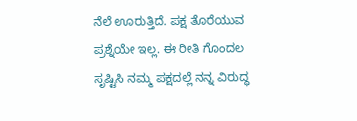ನೆಲೆ ಊರುತ್ತಿದೆ. ಪಕ್ಷ ತೊರೆಯುವ ಪ್ರಶ್ನೆಯೇ ಇಲ್ಲ. ಈ ರೀತಿ ಗೊಂದಲ ಸೃಷ್ಟಿಸಿ ನಮ್ಮ ಪಕ್ಷದಲ್ಲೆ ನನ್ನ ವಿರುದ್ಧ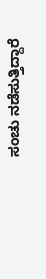ಸಂಚು ನಡೆಸುತ್ತಿದ್ದಾರೆ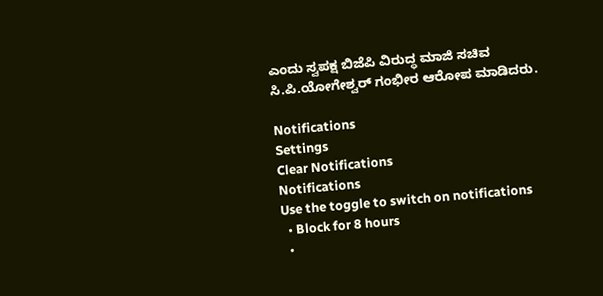ಎಂದು ಸ್ವಪಕ್ಷ ಬಿಜೆಪಿ ವಿರುದ್ಧ ಮಾಜಿ ಸಚಿವ ಸಿ.ಪಿ.ಯೋಗೇಶ್ವರ್ ಗಂಭೀರ ಆರೋಪ ಮಾಡಿದರು.

Notifications
Settings
Clear Notifications
Notifications
Use the toggle to switch on notifications
  • Block for 8 hours
  •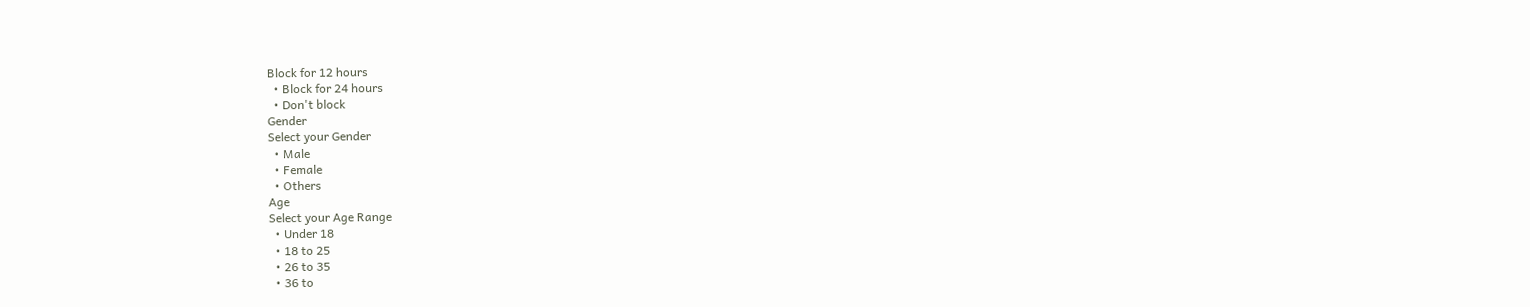Block for 12 hours
  • Block for 24 hours
  • Don't block
Gender
Select your Gender
  • Male
  • Female
  • Others
Age
Select your Age Range
  • Under 18
  • 18 to 25
  • 26 to 35
  • 36 to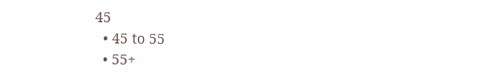45
  • 45 to 55
  • 55+